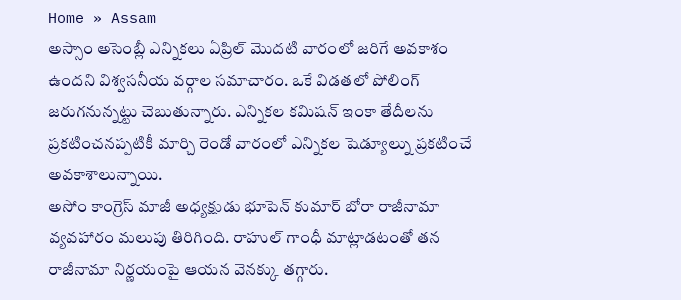Home » Assam
అస్సాం అసెంబ్లీ ఎన్నికలు ఏప్రిల్ మొదటి వారంలో జరిగే అవకాశం ఉందని విశ్వసనీయ వర్గాల సమాచారం. ఒకే విడతలో పోలింగ్ జరుగనున్నట్టు చెబుతున్నారు. ఎన్నికల కమిషన్ ఇంకా తేదీలను ప్రకటించనప్పటికీ మార్చి రెండో వారంలో ఎన్నికల షెడ్యూల్ను ప్రకటించే అవకాశాలున్నాయి.
అసోం కాంగ్రెస్ మాజీ అధ్యక్షుడు భూపెన్ కుమార్ బోరా రాజీనామా వ్యవహారం మలుపు తిరిగింది. రాహుల్ గాంధీ మాట్లాడటంతో తన రాజీనామా నిర్ణయంపై ఆయన వెనక్కు తగ్గారు.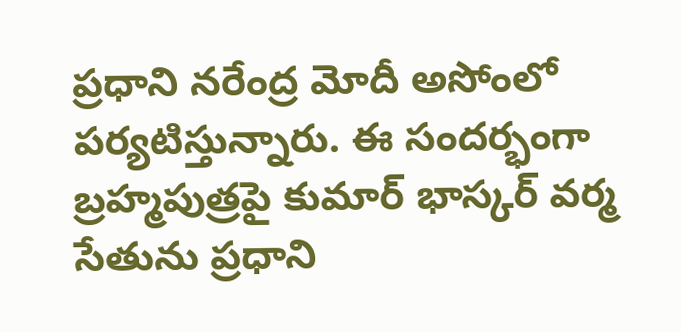ప్రధాని నరేంద్ర మోదీ అసోంలో పర్యటిస్తున్నారు. ఈ సందర్భంగా బ్రహ్మపుత్రపై కుమార్ భాస్కర్ వర్మ సేతును ప్రధాని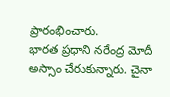ప్రారంభించారు.
భారత ప్రధాని నరేంద్ర మోదీ అస్సాం చేరుకున్నారు. చైనా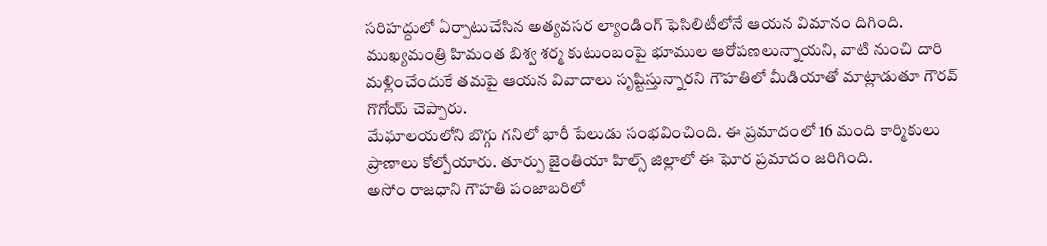సరిహద్దులో ఏర్పాటుచేసిన అత్యవసర ల్యాండింగ్ ఫెసిలిటీలోనే ఆయన విమానం దిగింది.
ముఖ్యమంత్రి హిమంత బిశ్వ శర్మ కుటుంబంపై భూముల ఆరోపణలున్నాయని, వాటి నుంచి దారి మళ్లించేందుకే తమపై ఆయన వివాదాలు సృష్టిస్తున్నారని గౌహతిలో మీడియాతో మాట్లాడుతూ గౌరవ్ గొగోయ్ చెప్పారు.
మేఘాలయలోని బొగ్గు గనిలో భారీ పేలుడు సంభవించింది. ఈ ప్రమాదంలో 16 మంది కార్మికులు ప్రాణాలు కోల్పోయారు. తూర్పు జైంతియా హిల్స్ జిల్లాలో ఈ ఘోర ప్రమాదం జరిగింది.
అసోం రాజధాని గౌహతి పంజాబరిలో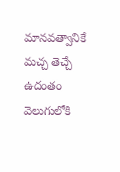మానవత్వానికే మచ్చ తెచ్చే ఉదంతం వెలుగులోకి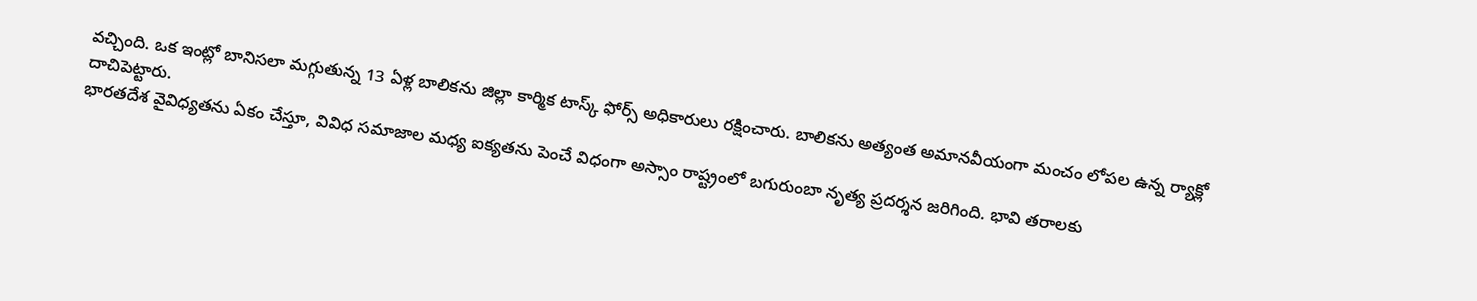వచ్చింది. ఒక ఇంట్లో బానిసలా మగ్గుతున్న 13 ఏళ్ల బాలికను జిల్లా కార్మిక టాస్క్ ఫోర్స్ అధికారులు రక్షించారు. బాలికను అత్యంత అమానవీయంగా మంచం లోపల ఉన్న ర్యాక్లో దాచిపెట్టారు.
భారతదేశ వైవిధ్యతను ఏకం చేస్తూ, వివిధ సమాజాల మధ్య ఐక్యతను పెంచే విధంగా అస్సాం రాష్ట్రంలో బగురుంబా నృత్య ప్రదర్శన జరిగింది. భావి తరాలకు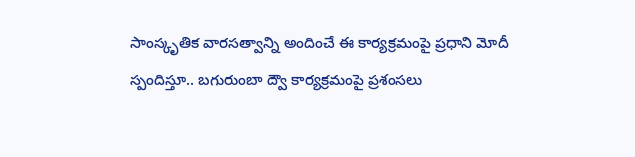సాంస్కృతిక వారసత్వాన్ని అందించే ఈ కార్యక్రమంపై ప్రధాని మోదీ స్పందిస్తూ.. బగురుంబా ద్వౌ కార్యక్రమంపై ప్రశంసలు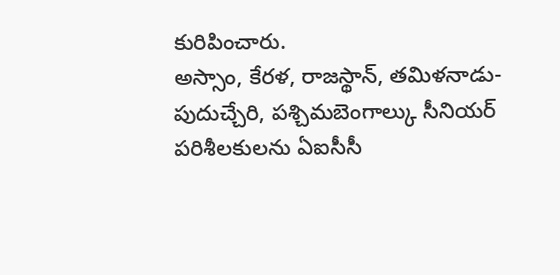కురిపించారు.
అస్సాం, కేరళ, రాజస్థాన్, తమిళనాడు-పుదుచ్చేరి, పశ్చిమబెంగాల్కు సీనియర్ పరిశీలకులను ఏఐసీసీ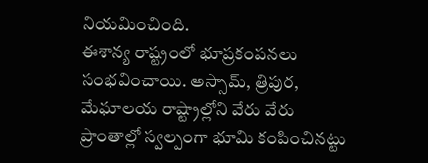నియమించింది.
ఈశాన్య రాష్ట్రంలో భూప్రకంపనలు సంభవించాయి. అస్సామ్, త్రిపుర, మేఘాలయ రాష్ట్రాల్లోని వేరు వేరు ప్రాంతాల్లో స్వల్పంగా భూమి కంపించినట్టు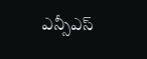ఎన్సీఎస్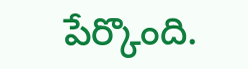పేర్కొంది.